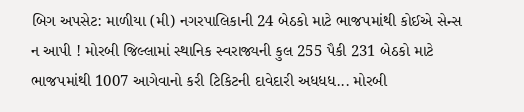બિગ અપસેટ: માળીયા (મી) નગરપાલિકાની 24 બેઠકો માટે ભાજપમાંથી કોઈએ સેન્સ ન આપી ! મોરબી જિલ્લામાં સ્થાનિક સ્વરાજ્યની કુલ 255 પૈકી 231 બેઠકો માટે ભાજપમાંથી 1007 આગેવાનો કરી ટિકિટની દાવેદારી અધધધ... મોરબી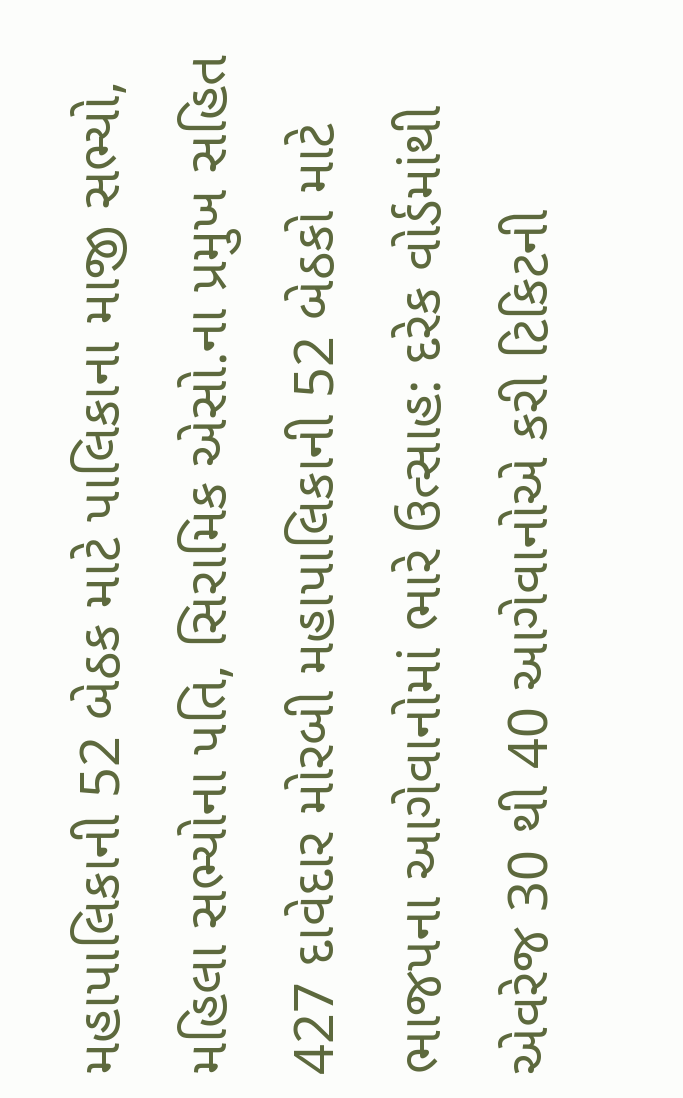મહાપાલિકાની 52 બેઠક માટે પાલિકાના માજી સભ્યો, મહિલા સભ્યોના પતિ, સિરામિક એસો.ના પ્રમુખ સહિત 427 દાવેદાર મોરબી મહાપાલિકાની 52 બેઠકો માટે ભાજપના આગેવાનોમાં ભારે ઉત્સાહ: દરેક વોર્ડમાંથી એવરેજ 30 થી 40 આગેવાનોએ કરી ટિકિટની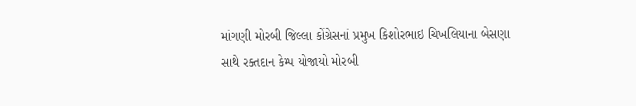માંગણી મોરબી જિલ્લા કોંગ્રેસનાં પ્રમુખ કિશોરભાઇ ચિખલિયાના બેસણા સાથે રક્તદાન કેમ્પ યોજાયો મોરબી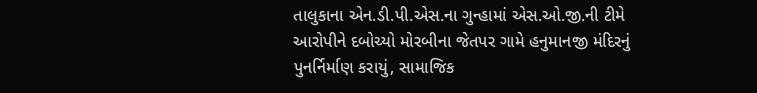તાલુકાના એન.ડી.પી.એસ.ના ગુન્હામાં એસ.ઓ.જી.ની ટીમે આરોપીને દબોચ્યો મોરબીના જેતપર ગામે હનુમાનજી મંદિરનું પુનર્નિર્માણ કરાયું, સામાજિક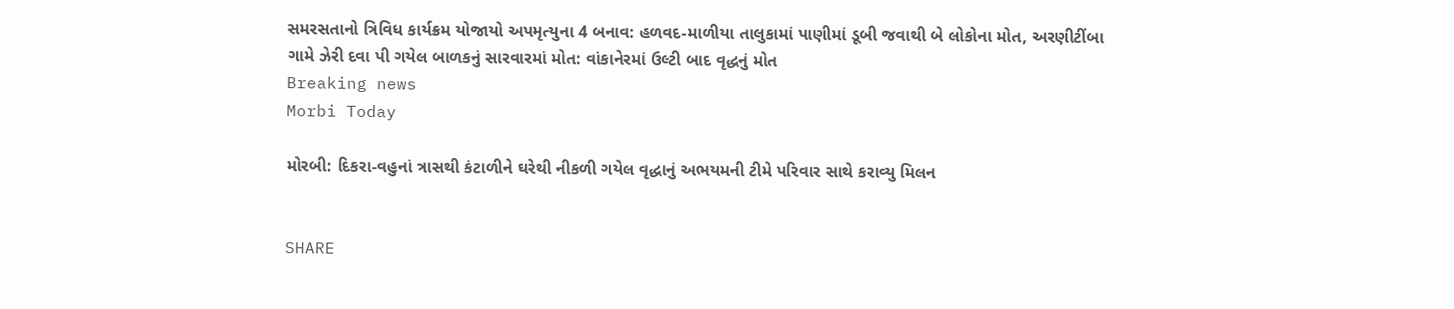સમરસતાનો ત્રિવિધ કાર્યક્રમ યોજાયો અપમૃત્યુના 4 બનાવ: હળવદ-માળીયા તાલુકામાં પાણીમાં ડૂબી જવાથી બે લોકોના મોત, અરણીટીંબા ગામે ઝેરી દવા પી ગયેલ બાળકનું સારવારમાં મોત: વાંકાનેરમાં ઉલ્ટી બાદ વૃદ્ધનું મોત
Breaking news
Morbi Today

મોરબી: દિકરા-વહુનાં ત્રાસથી કંટાળીને ઘરેથી નીકળી ગયેલ વૃદ્ધાનું અભયમની ટીમે પરિવાર સાથે કરાવ્યુ મિલન


SHARE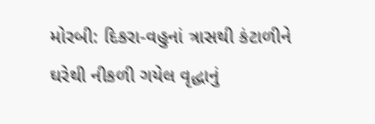મોરબી: દિકરા-વહુનાં ત્રાસથી કંટાળીને ઘરેથી નીકળી ગયેલ વૃદ્ધાનું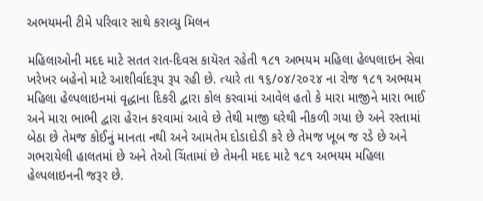અભયમની ટીમે પરિવાર સાથે કરાવ્યુ મિલન

મહિલાઓની મદદ માટે સતત રાત-દિવસ કાયૅરત રહેતી ૧૮૧ અભયમ મહિલા હેલ્પલાઇન સેવા ખરેખર બહેનો માટે આશીર્વાદરૂપ રૂપ રહી છે. ત્યારે તા ૧૬/૦૪/૨૦૨૪ ના રોજ ૧૮૧ અભયમ મહિલા હેલ્પલાઇનમાં વૃદ્ધાના દિકરી દ્વારા કોલ કરવામાં આવેલ હતો કે મારા માજીને મારા ભાઈ અને મારા ભાભી દ્વારા હેરાન કરવામાં આવે છે તેથી માજી ઘરેથી નીકળી ગયા છે અને રસ્તામાં બેઠા છે તેમજ કોઈનું માનતા નથી અને આમતેમ દોડાદોડી કરે છે તેમજ ખૂબ જ રડે છે અને ગભરાયેલી હાલતમાં છે અને તેઓ ચિંતામાં છે તેમની મદદ માટે ૧૮૧ અભયમ મહિલા હેલ્પલાઇનની જરૂર છે.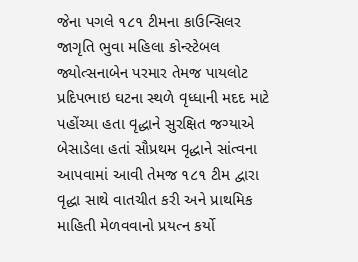જેના પગલે ૧૮૧ ટીમના કાઉન્સિલર જાગૃતિ ભુવા મહિલા કોન્સ્ટેબલ જ્યોત્સનાબેન પરમાર તેમજ પાયલોટ પ્રદિપભાઇ ઘટના સ્થળે વૃધ્ધાની મદદ માટે પહોંચ્યા હતા વૃદ્ધાને સુરક્ષિત જગ્યાએ બેસાડેલા હતાં સૌપ્રથમ વૃદ્ધાને સાંત્વના આપવામાં આવી તેમજ ૧૮૧ ટીમ દ્વારા વૃદ્ધા સાથે વાતચીત કરી અને પ્રાથમિક માહિતી મેળવવાનો પ્રયત્ન કર્યો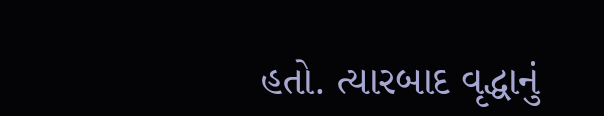હતો. ત્યારબાદ વૃદ્ધાનું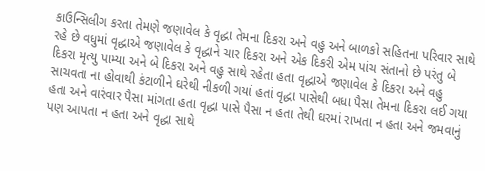કાઉન્સિલીગ કરતા તેમણે જણાવેલ કે વૃદ્ધા તેમના દિકરા અને વહુ અને બાળકો સહિતના પરિવાર સાથે રહે છે વધુમાં વૃદ્ધાએ જણાવેલ કે વૃદ્ધાને ચાર દિકરા અને એક દિકરી એમ પાંચ સંતાનો છે પરંતુ બે દિકરા મૃત્યુ પામ્યા અને બે દિકરા અને વહુ સાથે રહેતા હતા વૃદ્ધાએ જણાવેલ કે દિકરા અને વહુ સાચવતા ના હોવાથી કંટાળીને ઘરેથી નીકળી ગયાં હતાં વૃદ્ધા પાસેથી બધા પૈસા તેમના દિકરા લઈ ગયા હતા અને વારંવાર પૈસા માંગતા હતા વૃદ્ધા પાસે પૈસા ન હતા તેથી ઘરમાં રાખતા ન હતા અને જમવાનું પણ આપતા ન હતા અને વૃદ્ધા સાથે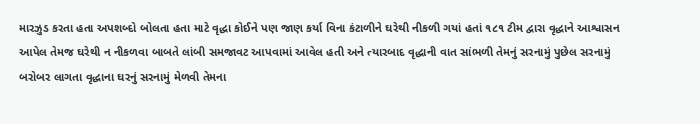મારઝુડ કરતા હતા અપશબ્દો બોલતા હતા માટે વૃદ્ધા કોઈને પણ જાણ કર્યા વિના કંટાળીને ઘરેથી નીકળી ગયાં હતાં ૧૮૧ ટીમ દ્વારા વૃદ્ધાને આશ્વાસન આપેલ તેમજ ઘરેથી ન નીકળવા બાબતે લાંબી સમજાવટ આપવામાં આવેલ હતી અને ત્યારબાદ વૃદ્ધાની વાત સાંભળી તેમનું સરનામું પુછેલ સરનામું બરોબર લાગતા વૃદ્ધાના ઘરનું સરનામું મેળવી તેમના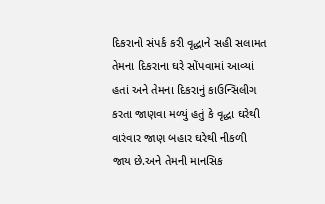દિકરાનો સંપર્ક કરી વૃદ્ધાને સહી સલામત તેમના દિકરાના ઘરે સોંપવામાં આવ્યાં હતાં અને તેમના દિકરાનું કાઉન્સિલીગ કરતા જાણવા મળ્યું હતું કે વૃદ્ધા ઘરેથી વારંવાર જાણ બહાર ઘરેથી નીકળી જાય છે.અને તેમની માનસિક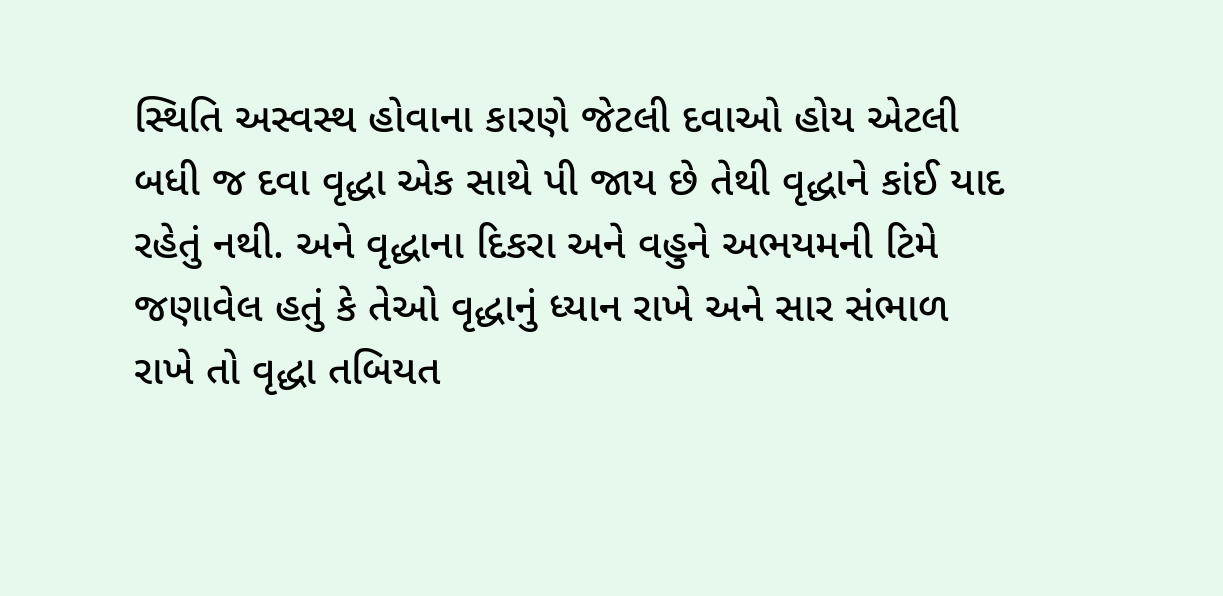સ્થિતિ અસ્વસ્થ હોવાના કારણે જેટલી દવાઓ હોય એટલી બધી જ દવા વૃદ્ધા એક સાથે પી જાય છે તેથી વૃદ્ધાને કાંઈ યાદ રહેતું નથી. અને વૃદ્ધાના દિકરા અને વહુને અભયમની ટિમે જણાવેલ હતું કે તેઓ વૃદ્ધાનું ધ્યાન રાખે અને સાર સંભાળ રાખે તો વૃદ્ધા તબિયત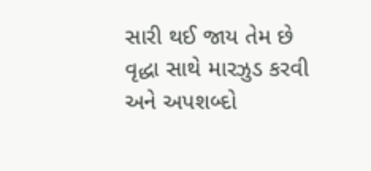સારી થઈ જાય તેમ છે વૃદ્ધા સાથે મારઝુડ કરવી અને અપશબ્દો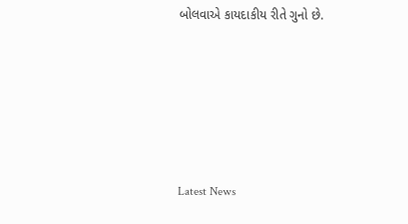બોલવાએ કાયદાકીય રીતે ગુનો છે.






Latest News